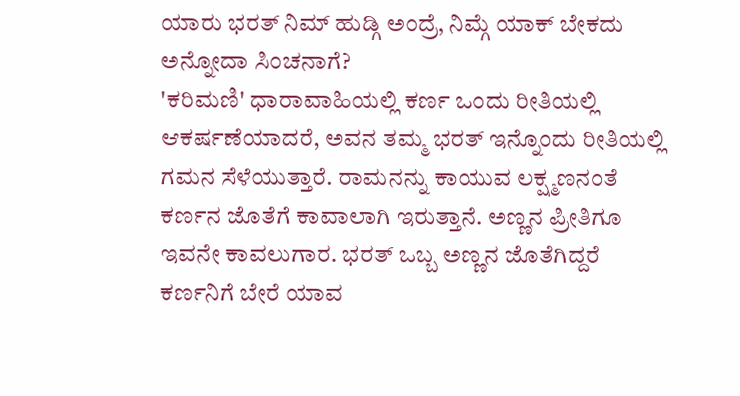ಯಾರು ಭರತ್ ನಿಮ್ ಹುಡ್ಗಿ ಅಂದ್ರೆ, ನಿಮ್ಗೆ ಯಾಕ್ ಬೇಕದು ಅನ್ನೋದಾ ಸಿಂಚನಾಗೆ?
'ಕರಿಮಣಿ' ಧಾರಾವಾಹಿಯಲ್ಲಿ ಕರ್ಣ ಒಂದು ರೀತಿಯಲ್ಲಿ ಆಕರ್ಷಣೆಯಾದರೆ, ಅವನ ತಮ್ಮ ಭರತ್ ಇನ್ನೊಂದು ರೀತಿಯಲ್ಲಿ ಗಮನ ಸೆಳೆಯುತ್ತಾರೆ. ರಾಮನನ್ನು ಕಾಯುವ ಲಕ್ಷ್ಮಣನಂತೆ ಕರ್ಣನ ಜೊತೆಗೆ ಕಾವಾಲಾಗಿ ಇರುತ್ತಾನೆ. ಅಣ್ಣನ ಪ್ರೀತಿಗೂ ಇವನೇ ಕಾವಲುಗಾರ. ಭರತ್ ಒಬ್ಬ ಅಣ್ಣನ ಜೊತೆಗಿದ್ದರೆ ಕರ್ಣನಿಗೆ ಬೇರೆ ಯಾವ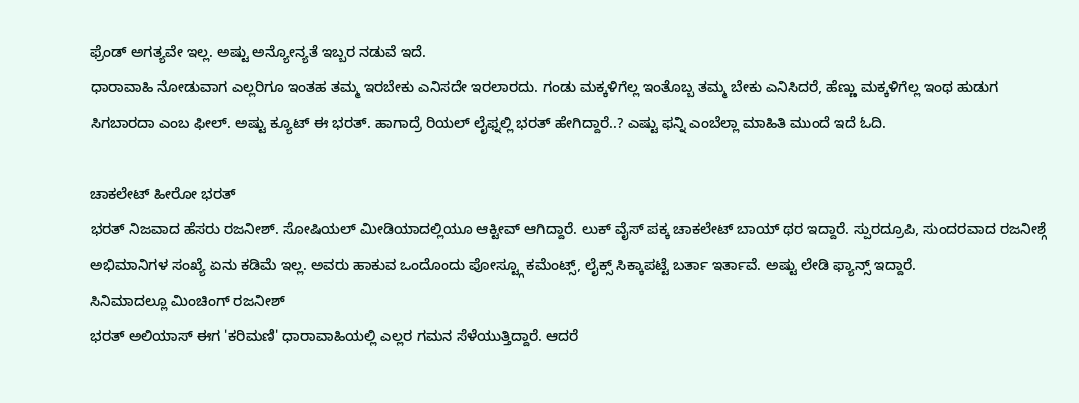ಫ್ರೆಂಡ್ ಅಗತ್ಯವೇ ಇಲ್ಲ. ಅಷ್ಟು ಅನ್ಯೋನ್ಯತೆ ಇಬ್ಬರ ನಡುವೆ ಇದೆ.
ಧಾರಾವಾಹಿ ನೋಡುವಾಗ ಎಲ್ಲರಿಗೂ ಇಂತಹ ತಮ್ಮ ಇರಬೇಕು ಎನಿಸದೇ ಇರಲಾರದು. ಗಂಡು ಮಕ್ಕಳಿಗೆಲ್ಲ ಇಂತೊಬ್ಬ ತಮ್ಮ ಬೇಕು ಎನಿಸಿದರೆ, ಹೆಣ್ಣು ಮಕ್ಕಳಿಗೆಲ್ಲ ಇಂಥ ಹುಡುಗ ಸಿಗಬಾರದಾ ಎಂಬ ಫೀಲ್. ಅಷ್ಟು ಕ್ಯೂಟ್ ಈ ಭರತ್. ಹಾಗಾದ್ರೆ ರಿಯಲ್ ಲೈಫ್ನಲ್ಲಿ ಭರತ್ ಹೇಗಿದ್ದಾರೆ..? ಎಷ್ಟು ಫನ್ನಿ ಎಂಬೆಲ್ಲಾ ಮಾಹಿತಿ ಮುಂದೆ ಇದೆ ಓದಿ.

ಚಾಕಲೇಟ್ ಹೀರೋ ಭರತ್
ಭರತ್ ನಿಜವಾದ ಹೆಸರು ರಜನೀಶ್. ಸೋಷಿಯಲ್ ಮೀಡಿಯಾದಲ್ಲಿಯೂ ಆಕ್ಟೀವ್ ಆಗಿದ್ದಾರೆ. ಲುಕ್ ವೈಸ್ ಪಕ್ಕ ಚಾಕಲೇಟ್ ಬಾಯ್ ಥರ ಇದ್ದಾರೆ. ಸ್ಪುರದ್ರೂಪಿ, ಸುಂದರವಾದ ರಜನೀಶ್ಗೆ ಅಭಿಮಾನಿಗಳ ಸಂಖ್ಯೆ ಏನು ಕಡಿಮೆ ಇಲ್ಲ. ಅವರು ಹಾಕುವ ಒಂದೊಂದು ಪೋಸ್ಟ್ಗೂ ಕಮೆಂಟ್ಸ್, ಲೈಕ್ಸ್ ಸಿಕ್ಕಾಪಟ್ಟೆ ಬರ್ತಾ ಇರ್ತಾವೆ. ಅಷ್ಟು ಲೇಡಿ ಫ್ಯಾನ್ಸ್ ಇದ್ದಾರೆ.
ಸಿನಿಮಾದಲ್ಲೂ ಮಿಂಚಿಂಗ್ ರಜನೀಶ್
ಭರತ್ ಅಲಿಯಾಸ್ ಈಗ 'ಕರಿಮಣಿ' ಧಾರಾವಾಹಿಯಲ್ಲಿ ಎಲ್ಲರ ಗಮನ ಸೆಳೆಯುತ್ತಿದ್ದಾರೆ. ಆದರೆ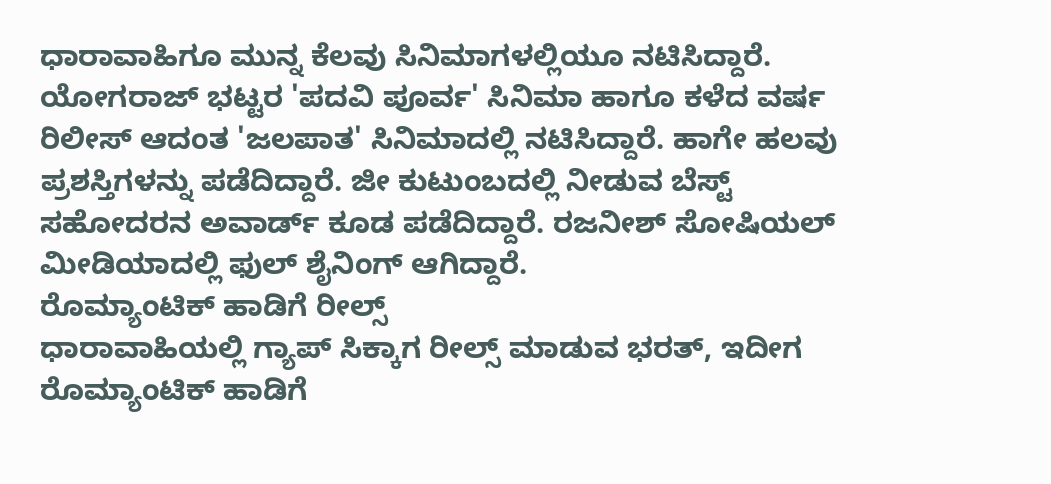ಧಾರಾವಾಹಿಗೂ ಮುನ್ನ ಕೆಲವು ಸಿನಿಮಾಗಳಲ್ಲಿಯೂ ನಟಿಸಿದ್ದಾರೆ. ಯೋಗರಾಜ್ ಭಟ್ಟರ 'ಪದವಿ ಪೂರ್ವ' ಸಿನಿಮಾ ಹಾಗೂ ಕಳೆದ ವರ್ಷ ರಿಲೀಸ್ ಆದಂತ 'ಜಲಪಾತ' ಸಿನಿಮಾದಲ್ಲಿ ನಟಿಸಿದ್ದಾರೆ. ಹಾಗೇ ಹಲವು ಪ್ರಶಸ್ತಿಗಳನ್ನು ಪಡೆದಿದ್ದಾರೆ. ಜೀ ಕುಟುಂಬದಲ್ಲಿ ನೀಡುವ ಬೆಸ್ಟ್ ಸಹೋದರನ ಅವಾರ್ಡ್ ಕೂಡ ಪಡೆದಿದ್ದಾರೆ. ರಜನೀಶ್ ಸೋಷಿಯಲ್ ಮೀಡಿಯಾದಲ್ಲಿ ಫುಲ್ ಶೈನಿಂಗ್ ಆಗಿದ್ದಾರೆ.
ರೊಮ್ಯಾಂಟಿಕ್ ಹಾಡಿಗೆ ರೀಲ್ಸ್
ಧಾರಾವಾಹಿಯಲ್ಲಿ ಗ್ಯಾಪ್ ಸಿಕ್ಕಾಗ ರೀಲ್ಸ್ ಮಾಡುವ ಭರತ್, ಇದೀಗ ರೊಮ್ಯಾಂಟಿಕ್ ಹಾಡಿಗೆ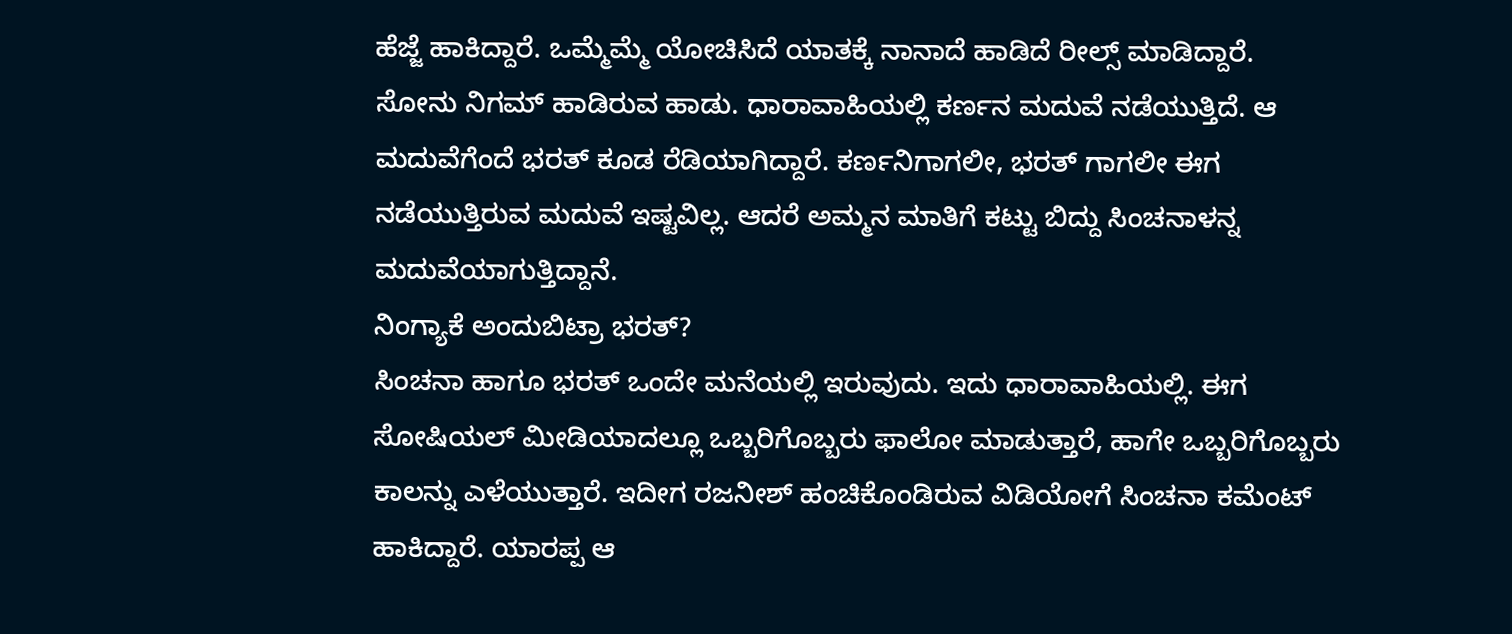ಹೆಜ್ಜೆ ಹಾಕಿದ್ದಾರೆ. ಒಮ್ಮೆಮ್ಮೆ ಯೋಚಿಸಿದೆ ಯಾತಕ್ಕೆ ನಾನಾದೆ ಹಾಡಿದೆ ರೀಲ್ಸ್ ಮಾಡಿದ್ದಾರೆ. ಸೋನು ನಿಗಮ್ ಹಾಡಿರುವ ಹಾಡು. ಧಾರಾವಾಹಿಯಲ್ಲಿ ಕರ್ಣನ ಮದುವೆ ನಡೆಯುತ್ತಿದೆ. ಆ ಮದುವೆಗೆಂದೆ ಭರತ್ ಕೂಡ ರೆಡಿಯಾಗಿದ್ದಾರೆ. ಕರ್ಣನಿಗಾಗಲೀ, ಭರತ್ ಗಾಗಲೀ ಈಗ ನಡೆಯುತ್ತಿರುವ ಮದುವೆ ಇಷ್ಟವಿಲ್ಲ. ಆದರೆ ಅಮ್ಮನ ಮಾತಿಗೆ ಕಟ್ಟು ಬಿದ್ದು ಸಿಂಚನಾಳನ್ನ ಮದುವೆಯಾಗುತ್ತಿದ್ದಾನೆ.
ನಿಂಗ್ಯಾಕೆ ಅಂದುಬಿಟ್ರಾ ಭರತ್?
ಸಿಂಚನಾ ಹಾಗೂ ಭರತ್ ಒಂದೇ ಮನೆಯಲ್ಲಿ ಇರುವುದು. ಇದು ಧಾರಾವಾಹಿಯಲ್ಲಿ. ಈಗ ಸೋಷಿಯಲ್ ಮೀಡಿಯಾದಲ್ಲೂ ಒಬ್ಬರಿಗೊಬ್ಬರು ಫಾಲೋ ಮಾಡುತ್ತಾರೆ, ಹಾಗೇ ಒಬ್ಬರಿಗೊಬ್ಬರು ಕಾಲನ್ನು ಎಳೆಯುತ್ತಾರೆ. ಇದೀಗ ರಜನೀಶ್ ಹಂಚಿಕೊಂಡಿರುವ ವಿಡಿಯೋಗೆ ಸಿಂಚನಾ ಕಮೆಂಟ್ ಹಾಕಿದ್ದಾರೆ. ಯಾರಪ್ಪ ಆ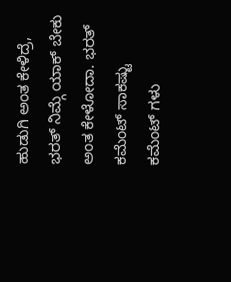ಹುಡುಗಿ ಅಂತ ಕೇಳಿದ್ರೆ, ಭರತ್ ನಿಮ್ಗೆ ಯಾಕ್ ಬೇಕು ಅಂತ ಕೇಳೋದಾ. ಭರತ್ ಕಮೆಂಟ್ ಸಾಕಷ್ಟು ಕಮೆಂಟ್ ಗಳು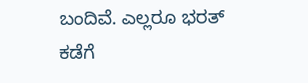ಬಂದಿವೆ. ಎಲ್ಲರೂ ಭರತ್ ಕಡೆಗೆ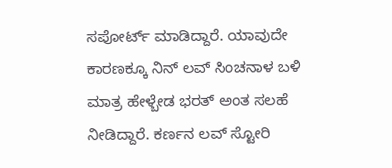ಸಪೋರ್ಟ್ ಮಾಡಿದ್ದಾರೆ. ಯಾವುದೇ ಕಾರಣಕ್ಕೂ ನಿನ್ ಲವ್ ಸಿಂಚನಾಳ ಬಳಿ ಮಾತ್ರ ಹೇಳ್ಬೇಡ ಭರತ್ ಅಂತ ಸಲಹೆ ನೀಡಿದ್ದಾರೆ. ಕರ್ಣನ ಲವ್ ಸ್ಟೋರಿ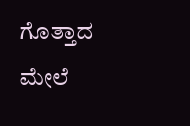ಗೊತ್ತಾದ ಮೇಲೆ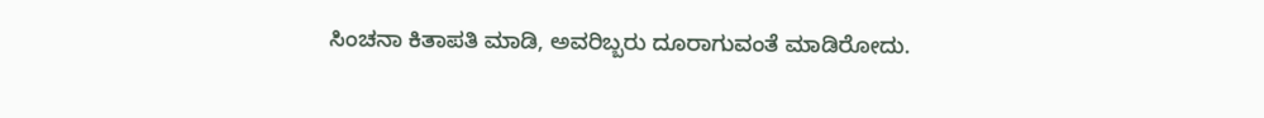ಸಿಂಚನಾ ಕಿತಾಪತಿ ಮಾಡಿ, ಅವರಿಬ್ಬರು ದೂರಾಗುವಂತೆ ಮಾಡಿರೋದು.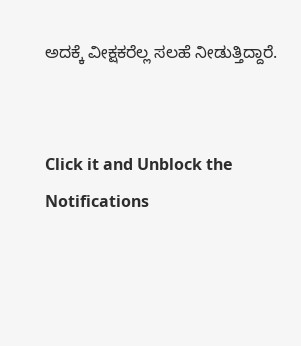ಅದಕ್ಕೆ ವೀಕ್ಷಕರೆಲ್ಲ ಸಲಹೆ ನೀಡುತ್ತಿದ್ದಾರೆ.


Click it and Unblock the Notifications